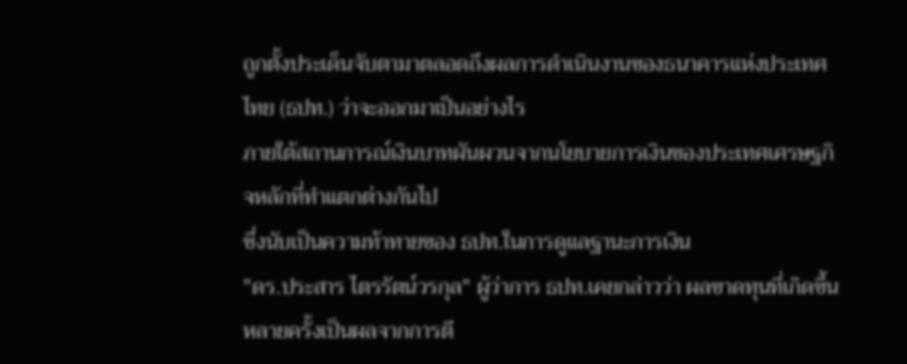ถูกตั้งประเด็นจับตามาตลอดถึงผลการดำเนินงานของธนาคารแห่งประเทศไทย (ธปท.) ว่าจะออกมาเป็นอย่างไร
ภายใต้สถานการณ์เงินบาทผันผวนจากนโยบายการเงินของประเทศเศรษฐกิจหลักที่ทำแตกต่างกันไป
ซึ่งนับเป็นความท้าทายของ ธปท.ในการดูแลฐานะการเงิน
"ดร.ประสาร ไตรรัตน์วรกุล" ผู้ว่าการ ธปท.เคยกล่าวว่า ผลขาดทุนที่เกิดขึ้นหลายครั้งเป็นผลจากการตี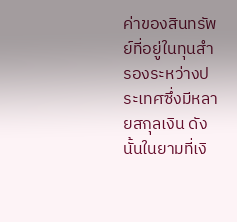ค่าของสินทรัพย์ที่อยู่ในทุนสำรองระหว่างประเทศซึ่งมีหลายสกุลเงิน ดังนั้นในยามที่เงิ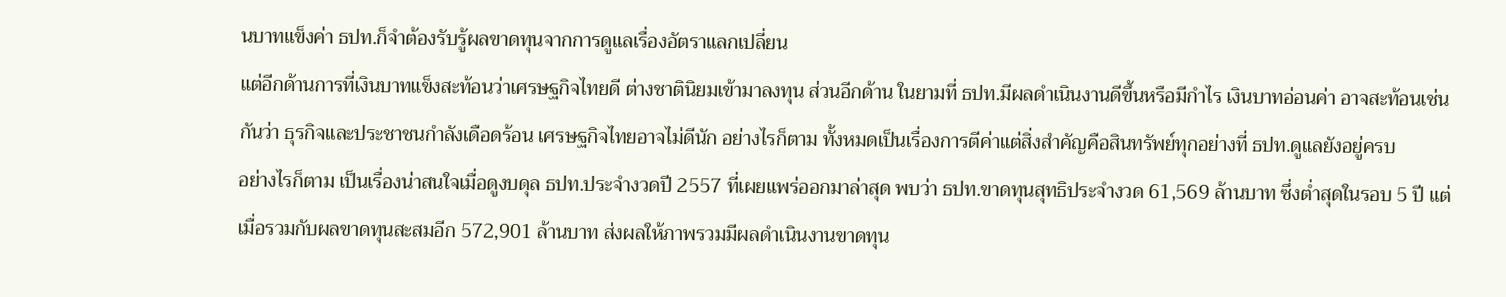นบาทแข็งค่า ธปท.ก็จำต้องรับรู้ผลขาดทุนจากการดูแลเรื่องอัตราแลกเปลี่ยน
แต่อีกด้านการที่เงินบาทแข็งสะท้อนว่าเศรษฐกิจไทยดี ต่างชาตินิยมเข้ามาลงทุน ส่วนอีกด้าน ในยามที่ ธปท.มีผลดำเนินงานดีขึ้นหรือมีกำไร เงินบาทอ่อนค่า อาจสะท้อนเช่นกันว่า ธุรกิจและประชาชนกำลังเดือดร้อน เศรษฐกิจไทยอาจไม่ดีนัก อย่างไรก็ตาม ทั้งหมดเป็นเรื่องการตีค่าแต่สิ่งสำคัญคือสินทรัพย์ทุกอย่างที่ ธปท.ดูแลยังอยู่ครบ
อย่างไรก็ตาม เป็นเรื่องน่าสนใจเมื่อดูงบดุล ธปท.ประจำงวดปี 2557 ที่เผยแพร่ออกมาล่าสุด พบว่า ธปท.ขาดทุนสุทธิประจำงวด 61,569 ล้านบาท ซึ่งต่ำสุดในรอบ 5 ปี แต่เมื่อรวมกับผลขาดทุนสะสมอีก 572,901 ล้านบาท ส่งผลให้ภาพรวมมีผลดำเนินงานขาดทุน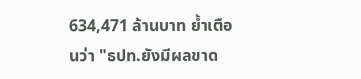634,471 ล้านบาท ย้ำเตือนว่า "ธปท.ยังมีผลขาด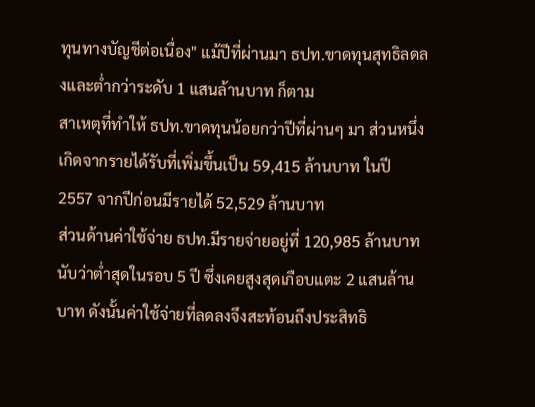ทุนทางบัญชีต่อเนื่อง" แม้ปีที่ผ่านมา ธปท.ขาดทุนสุทธิลดลงและต่ำกว่าระดับ 1 แสนล้านบาท ก็ตาม
สาเหตุที่ทำให้ ธปท.ขาดทุนน้อยกว่าปีที่ผ่านๆ มา ส่วนหนึ่งเกิดจากรายได้รับที่เพิ่มขึ้นเป็น 59,415 ล้านบาท ในปี 2557 จากปีก่อนมีรายได้ 52,529 ล้านบาท
ส่วนด้านค่าใช้จ่าย ธปท.มีรายจ่ายอยู่ที่ 120,985 ล้านบาท นับว่าต่ำสุดในรอบ 5 ปี ซึ่งเคยสูงสุดเกือบแตะ 2 แสนล้านบาท ดังนั้นค่าใช้จ่ายที่ลดลงจึงสะท้อนถึงประสิทธิ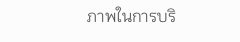ภาพในการบริ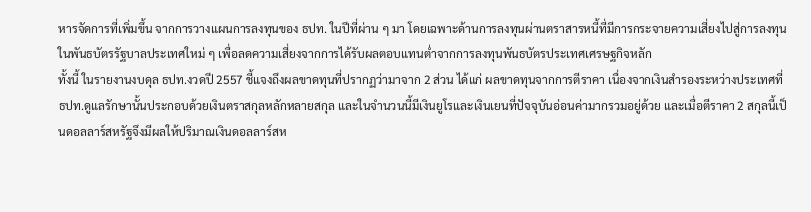หารจัดการที่เพิ่มขึ้น จากการวางแผนการลงทุนของ ธปท. ในปีที่ผ่าน ๆ มา โดยเฉพาะด้านการลงทุนผ่านตราสารหนี้ที่มีการกระจายความเสี่ยงไปสู่การลงทุนในพันธบัตรรัฐบาลประเทศใหม่ ๆ เพื่อลดความเสี่ยงจากการได้รับผลตอบแทนต่ำจากการลงทุนพันธบัตรประเทศเศรษฐกิจหลัก
ทั้งนี้ ในรายงานงบดุล ธปท.งวดปี 2557 ชี้แจงถึงผลขาดทุนที่ปรากฏว่ามาจาก 2 ส่วน ได้แก่ ผลขาดทุนจากการตีราคา เนื่องจากเงินสำรองระหว่างประเทศที่ ธปท.ดูแลรักษานั้นประกอบด้วยเงินตราสกุลหลักหลายสกุล และในจำนวนนี้มีเงินยูโรและเงินเยนที่ปัจจุบันอ่อนค่ามากรวมอยู่ด้วย และเมื่อตีราคา 2 สกุลนี้เป็นดอลลาร์สหรัฐจึงมีผลให้ปริมาณเงินดอลลาร์สห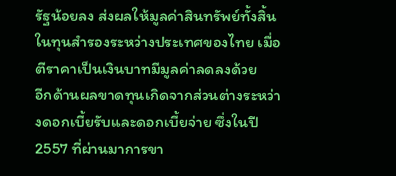รัฐน้อยลง ส่งผลให้มูลค่าสินทรัพย์ทั้งสิ้นในทุนสำรองระหว่างประเทศของไทย เมื่อตีราคาเป็นเงินบาทมีมูลค่าลดลงด้วย
อีกด้านผลขาดทุนเกิดจากส่วนต่างระหว่างดอกเบี้ยรับและดอกเบี้ยจ่าย ซึ่งในปี 2557 ที่ผ่านมาการขา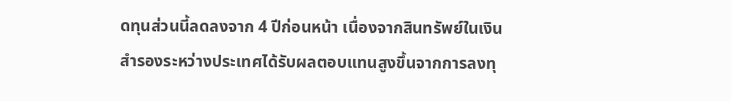ดทุนส่วนนี้ลดลงจาก 4 ปีก่อนหน้า เนื่องจากสินทรัพย์ในเงินสำรองระหว่างประเทศได้รับผลตอบแทนสูงขึ้นจากการลงทุ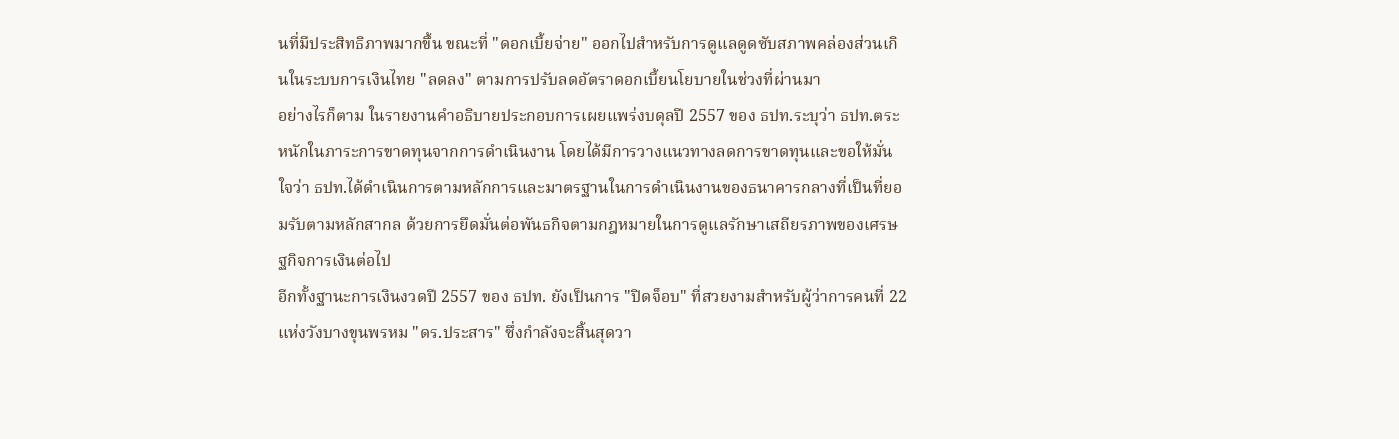นที่มีประสิทธิภาพมากขึ้น ขณะที่ "ดอกเบี้ยจ่าย" ออกไปสำหรับการดูแลดูดซับสภาพคล่องส่วนเกินในระบบการเงินไทย "ลดลง" ตามการปรับลดอัตราดอกเบี้ยนโยบายในช่วงที่ผ่านมา
อย่างไรก็ตาม ในรายงานคำอธิบายประกอบการเผยแพร่งบดุลปี 2557 ของ ธปท.ระบุว่า ธปท.ตระหนักในภาระการขาดทุนจากการดำเนินงาน โดยได้มีการวางแนวทางลดการขาดทุนและขอให้มั่นใจว่า ธปท.ได้ดำเนินการตามหลักการและมาตรฐานในการดำเนินงานของธนาคารกลางที่เป็นที่ยอมรับตามหลักสากล ด้วยการยึดมั่นต่อพันธกิจตามกฎหมายในการดูแลรักษาเสถียรภาพของเศรษฐกิจการเงินต่อไป
อีกทั้งฐานะการเงินงวดปี 2557 ของ ธปท. ยังเป็นการ "ปิดจ็อบ" ที่สวยงามสำหรับผู้ว่าการคนที่ 22 แห่งวังบางขุนพรหม "ดร.ประสาร" ซึ่งกำลังจะสิ้นสุดวา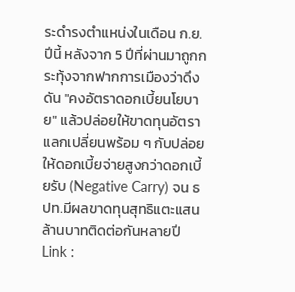ระดำรงตำแหน่งในเดือน ก.ย.ปีนี้ หลังจาก 5 ปีที่ผ่านมาถูกกระทุ้งจากฟากการเมืองว่าดึงดัน "คงอัตราดอกเบี้ยนโยบาย" แล้วปล่อยให้ขาดทุนอัตราแลกเปลี่ยนพร้อม ๆ กับปล่อยให้ดอกเบี้ยจ่ายสูงกว่าดอกเบี้ยรับ (Negative Carry) จน ธปท.มีผลขาดทุนสุทธิแตะแสนล้านบาทติดต่อกันหลายปี
Link :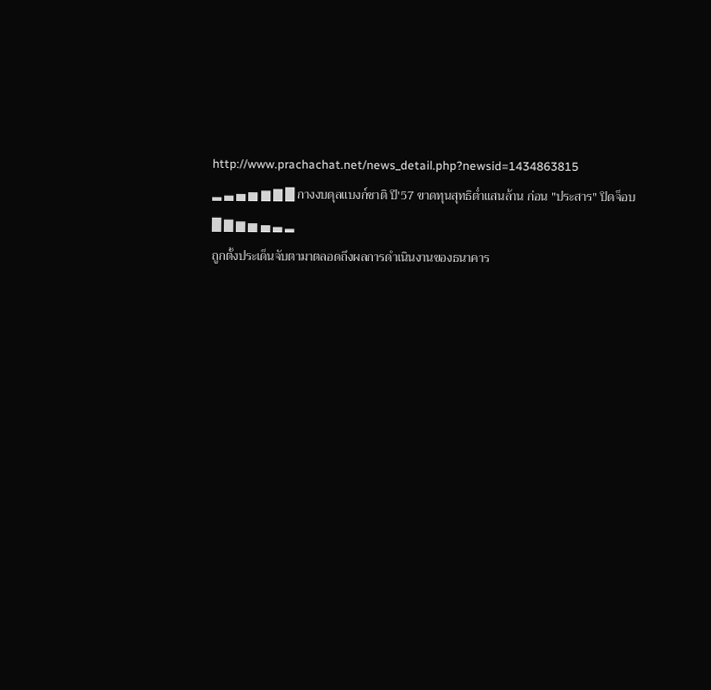http://www.prachachat.net/news_detail.php?newsid=1434863815
▂ ▃ ▄ ▅ ▆ ▇ █ กางงบดุลแบงก์ชาติ ปี′57 ขาดทุนสุทธิต่ำแสนล้าน ก่อน "ประสาร" ปิดจ็อบ █ ▇ ▆ ▅ ▄ ▃ ▂
ถูกตั้งประเด็นจับตามาตลอดถึงผลการดำเนินงานของธนาคาร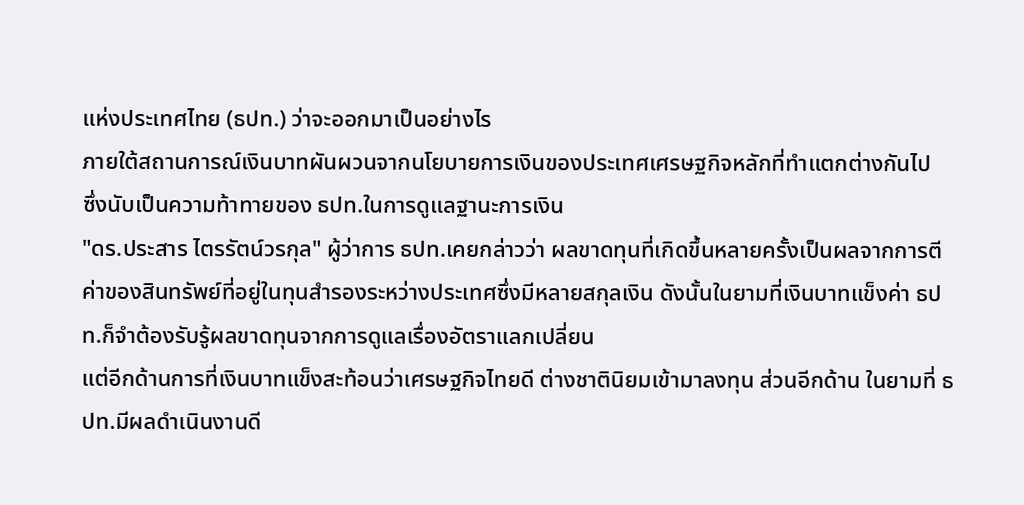แห่งประเทศไทย (ธปท.) ว่าจะออกมาเป็นอย่างไร
ภายใต้สถานการณ์เงินบาทผันผวนจากนโยบายการเงินของประเทศเศรษฐกิจหลักที่ทำแตกต่างกันไป
ซึ่งนับเป็นความท้าทายของ ธปท.ในการดูแลฐานะการเงิน
"ดร.ประสาร ไตรรัตน์วรกุล" ผู้ว่าการ ธปท.เคยกล่าวว่า ผลขาดทุนที่เกิดขึ้นหลายครั้งเป็นผลจากการตีค่าของสินทรัพย์ที่อยู่ในทุนสำรองระหว่างประเทศซึ่งมีหลายสกุลเงิน ดังนั้นในยามที่เงินบาทแข็งค่า ธปท.ก็จำต้องรับรู้ผลขาดทุนจากการดูแลเรื่องอัตราแลกเปลี่ยน
แต่อีกด้านการที่เงินบาทแข็งสะท้อนว่าเศรษฐกิจไทยดี ต่างชาตินิยมเข้ามาลงทุน ส่วนอีกด้าน ในยามที่ ธปท.มีผลดำเนินงานดี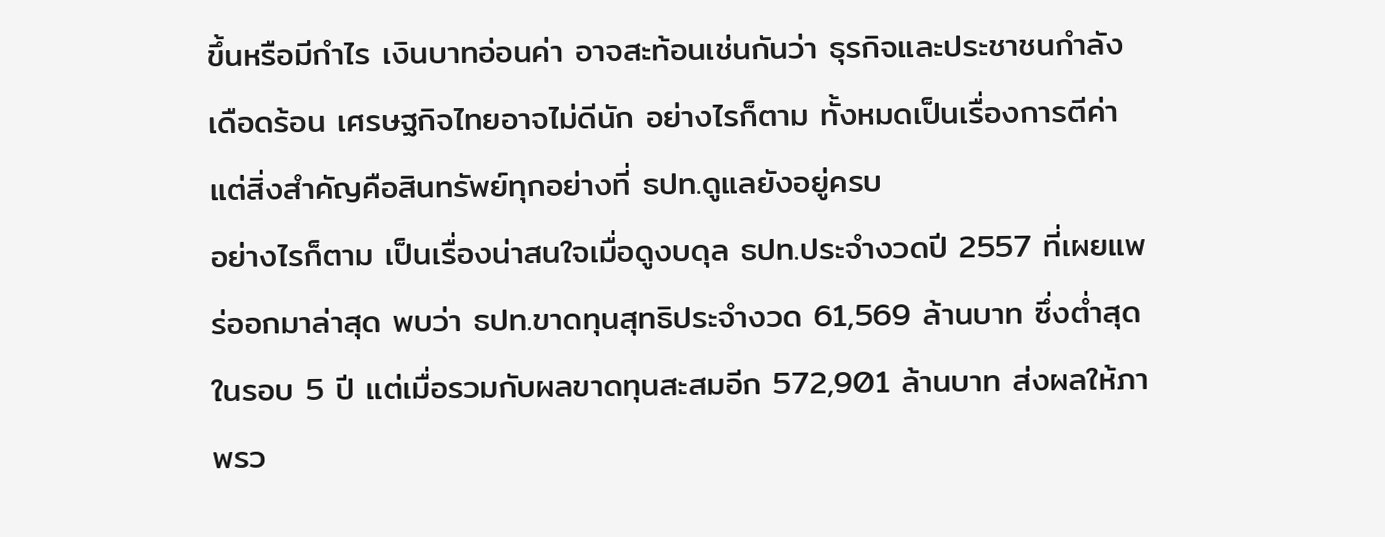ขึ้นหรือมีกำไร เงินบาทอ่อนค่า อาจสะท้อนเช่นกันว่า ธุรกิจและประชาชนกำลังเดือดร้อน เศรษฐกิจไทยอาจไม่ดีนัก อย่างไรก็ตาม ทั้งหมดเป็นเรื่องการตีค่าแต่สิ่งสำคัญคือสินทรัพย์ทุกอย่างที่ ธปท.ดูแลยังอยู่ครบ
อย่างไรก็ตาม เป็นเรื่องน่าสนใจเมื่อดูงบดุล ธปท.ประจำงวดปี 2557 ที่เผยแพร่ออกมาล่าสุด พบว่า ธปท.ขาดทุนสุทธิประจำงวด 61,569 ล้านบาท ซึ่งต่ำสุดในรอบ 5 ปี แต่เมื่อรวมกับผลขาดทุนสะสมอีก 572,901 ล้านบาท ส่งผลให้ภาพรว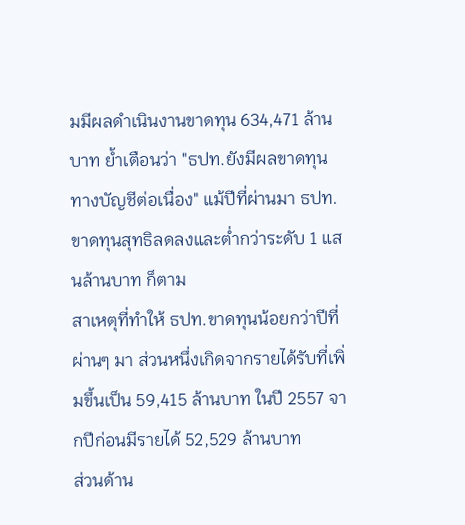มมีผลดำเนินงานขาดทุน 634,471 ล้านบาท ย้ำเตือนว่า "ธปท.ยังมีผลขาดทุนทางบัญชีต่อเนื่อง" แม้ปีที่ผ่านมา ธปท.ขาดทุนสุทธิลดลงและต่ำกว่าระดับ 1 แสนล้านบาท ก็ตาม
สาเหตุที่ทำให้ ธปท.ขาดทุนน้อยกว่าปีที่ผ่านๆ มา ส่วนหนึ่งเกิดจากรายได้รับที่เพิ่มขึ้นเป็น 59,415 ล้านบาท ในปี 2557 จากปีก่อนมีรายได้ 52,529 ล้านบาท
ส่วนด้าน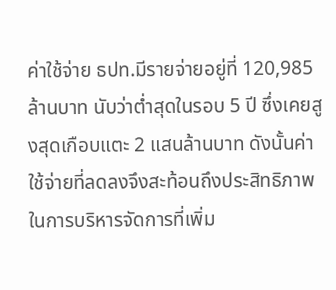ค่าใช้จ่าย ธปท.มีรายจ่ายอยู่ที่ 120,985 ล้านบาท นับว่าต่ำสุดในรอบ 5 ปี ซึ่งเคยสูงสุดเกือบแตะ 2 แสนล้านบาท ดังนั้นค่าใช้จ่ายที่ลดลงจึงสะท้อนถึงประสิทธิภาพในการบริหารจัดการที่เพิ่ม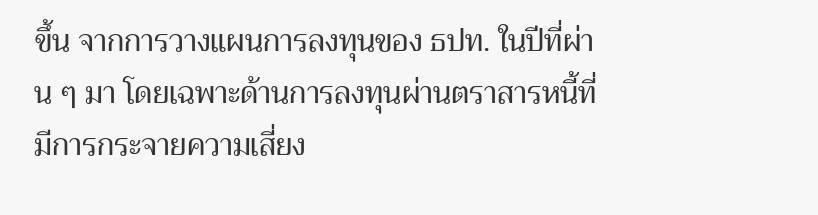ขึ้น จากการวางแผนการลงทุนของ ธปท. ในปีที่ผ่าน ๆ มา โดยเฉพาะด้านการลงทุนผ่านตราสารหนี้ที่มีการกระจายความเสี่ยง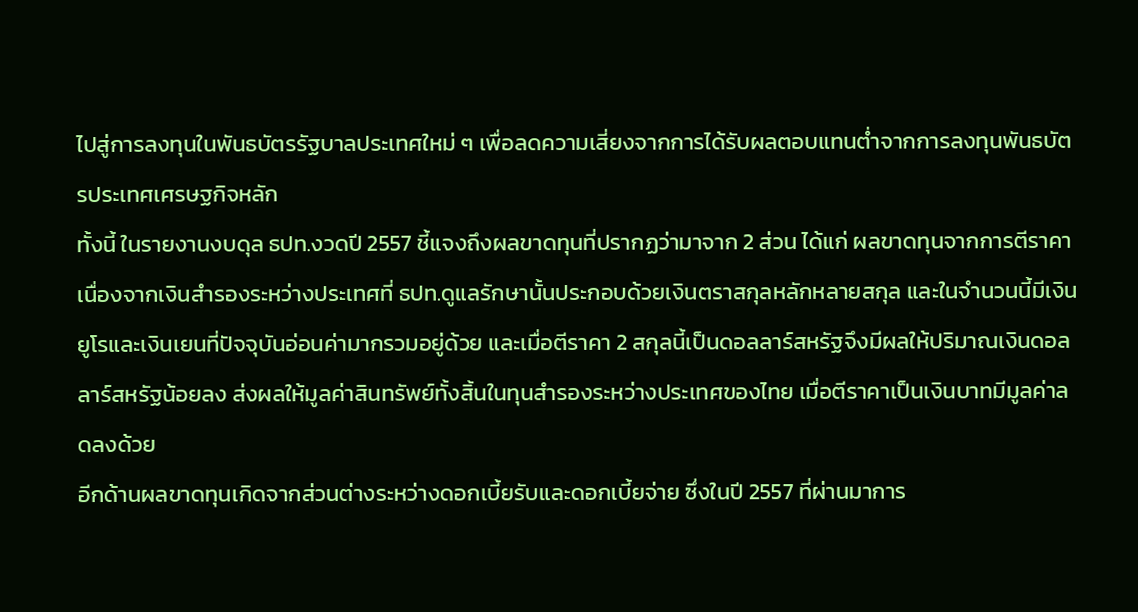ไปสู่การลงทุนในพันธบัตรรัฐบาลประเทศใหม่ ๆ เพื่อลดความเสี่ยงจากการได้รับผลตอบแทนต่ำจากการลงทุนพันธบัตรประเทศเศรษฐกิจหลัก
ทั้งนี้ ในรายงานงบดุล ธปท.งวดปี 2557 ชี้แจงถึงผลขาดทุนที่ปรากฏว่ามาจาก 2 ส่วน ได้แก่ ผลขาดทุนจากการตีราคา เนื่องจากเงินสำรองระหว่างประเทศที่ ธปท.ดูแลรักษานั้นประกอบด้วยเงินตราสกุลหลักหลายสกุล และในจำนวนนี้มีเงินยูโรและเงินเยนที่ปัจจุบันอ่อนค่ามากรวมอยู่ด้วย และเมื่อตีราคา 2 สกุลนี้เป็นดอลลาร์สหรัฐจึงมีผลให้ปริมาณเงินดอลลาร์สหรัฐน้อยลง ส่งผลให้มูลค่าสินทรัพย์ทั้งสิ้นในทุนสำรองระหว่างประเทศของไทย เมื่อตีราคาเป็นเงินบาทมีมูลค่าลดลงด้วย
อีกด้านผลขาดทุนเกิดจากส่วนต่างระหว่างดอกเบี้ยรับและดอกเบี้ยจ่าย ซึ่งในปี 2557 ที่ผ่านมาการ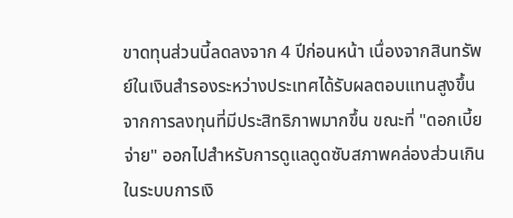ขาดทุนส่วนนี้ลดลงจาก 4 ปีก่อนหน้า เนื่องจากสินทรัพย์ในเงินสำรองระหว่างประเทศได้รับผลตอบแทนสูงขึ้นจากการลงทุนที่มีประสิทธิภาพมากขึ้น ขณะที่ "ดอกเบี้ยจ่าย" ออกไปสำหรับการดูแลดูดซับสภาพคล่องส่วนเกินในระบบการเงิ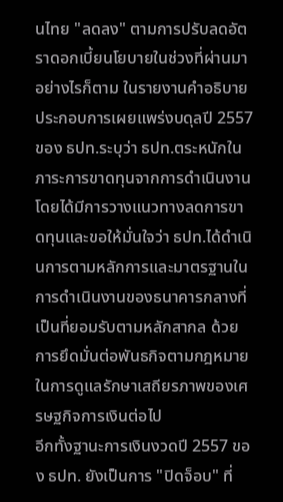นไทย "ลดลง" ตามการปรับลดอัตราดอกเบี้ยนโยบายในช่วงที่ผ่านมา
อย่างไรก็ตาม ในรายงานคำอธิบายประกอบการเผยแพร่งบดุลปี 2557 ของ ธปท.ระบุว่า ธปท.ตระหนักในภาระการขาดทุนจากการดำเนินงาน โดยได้มีการวางแนวทางลดการขาดทุนและขอให้มั่นใจว่า ธปท.ได้ดำเนินการตามหลักการและมาตรฐานในการดำเนินงานของธนาคารกลางที่เป็นที่ยอมรับตามหลักสากล ด้วยการยึดมั่นต่อพันธกิจตามกฎหมายในการดูแลรักษาเสถียรภาพของเศรษฐกิจการเงินต่อไป
อีกทั้งฐานะการเงินงวดปี 2557 ของ ธปท. ยังเป็นการ "ปิดจ็อบ" ที่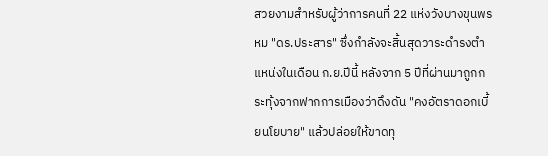สวยงามสำหรับผู้ว่าการคนที่ 22 แห่งวังบางขุนพรหม "ดร.ประสาร" ซึ่งกำลังจะสิ้นสุดวาระดำรงตำแหน่งในเดือน ก.ย.ปีนี้ หลังจาก 5 ปีที่ผ่านมาถูกกระทุ้งจากฟากการเมืองว่าดึงดัน "คงอัตราดอกเบี้ยนโยบาย" แล้วปล่อยให้ขาดทุ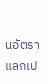นอัตราแลกเป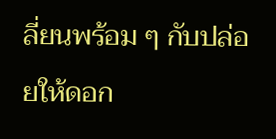ลี่ยนพร้อม ๆ กับปล่อยให้ดอก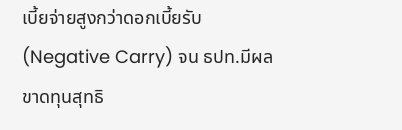เบี้ยจ่ายสูงกว่าดอกเบี้ยรับ (Negative Carry) จน ธปท.มีผลขาดทุนสุทธิ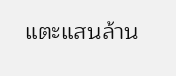แตะแสนล้าน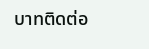บาทติดต่อ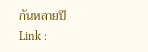กันหลายปี
Link :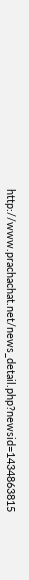http://www.prachachat.net/news_detail.php?newsid=1434863815